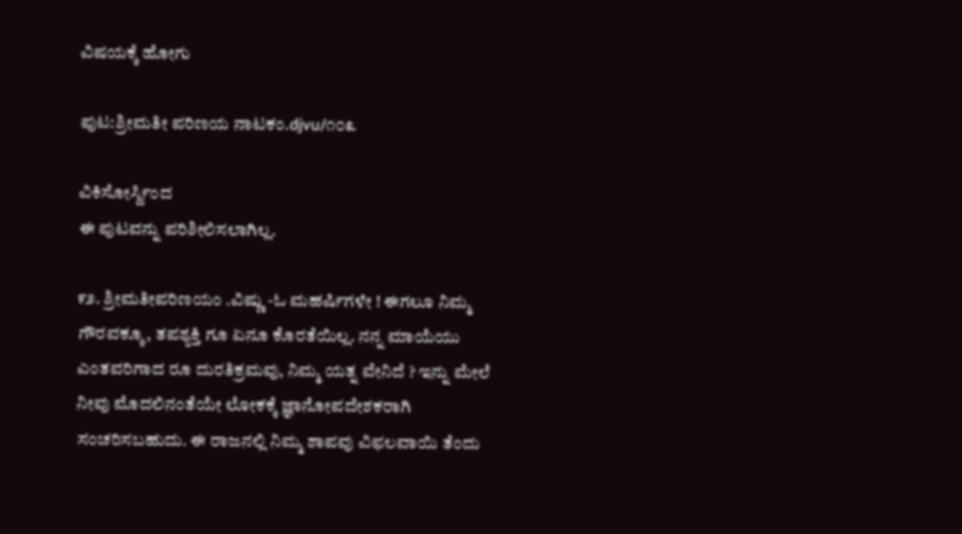ವಿಷಯಕ್ಕೆ ಹೋಗು

ಪುಟ:ಶ್ರೀಮತೀ ಪರಿಣಯ ನಾಟಕಂ.djvu/೧೦೩

ವಿಕಿಸೋರ್ಸ್ದಿಂದ
ಈ ಪುಟವನ್ನು ಪರಿಶೀಲಿಸಲಾಗಿಲ್ಲ.

೯೨. ಶ್ರೀಮತೀಪರಿಣಯಂ .ವಿಷ್ಣು -ಓ ಮಹರ್ಷಿಗಳೇ ! ಈಗಲೂ ನಿಮ್ಮ ಗೌರವಕ್ಕೂ, ತಪಶ್ಯಕ್ತಿ ಗೂ ಏನೂ ಕೊರತೆಯಿಲ್ಲ. ನನ್ನ ಮಾಯೆಯು ಎಂತವರಿಗಾದ ರೂ ದುರತಿಕ್ರಮವು, ನಿಮ್ಮ ಯತ್ನ ವೇನಿದೆ ? ಇನ್ನು ಮೇಲೆ ನೀವು ಮೊದಲಿನಂತೆಯೇ ಲೋಕಕ್ಕೆ ಜ್ಞಾನೋಪದೇಶಕರಾಗಿ ಸಂಚರಿಸಬಹುದು. ಈ ರಾಜನಲ್ಲಿ ನಿಮ್ಮ ಶಾಪವು ವಿಫಲವಾಯಿ ತೆಂದು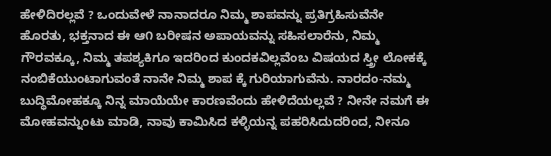ಹೇಳಿದಿರಲ್ಲವೆ ? ಒಂದುವೇಳೆ ನಾನಾದರೂ ನಿಮ್ಮ ಶಾಪವನ್ನು ಪ್ರತಿಗ್ರಹಿಸುವೆನೇ ಹೊರತು, ಭಕ್ತನಾದ ಈ ಆ೧ ಬರೀಷನ ಅಪಾಯವನ್ನು ಸಹಿಸಲಾರೆನು, ನಿಮ್ಮ ಗೌರವಕ್ಕೂ, ನಿಮ್ಮ ತಪಶ್ಯಕಿಗೂ ಇದರಿಂದ ಕುಂದಕವಿಲ್ಲವೆಂಬ ವಿಷಯದ ಸ್ತ್ರೀ ಲೋಕಕ್ಕೆ ನಂಬಿಕೆಯುಂಟಾಗುವಂತೆ ನಾನೇ ನಿಮ್ಮ ಶಾಪ ಕ್ಕೆ ಗುರಿಯಾಗುವೆನು. ನಾರದಂ-ನಮ್ಮ ಬುದ್ಧಿಮೋಹಕ್ಕೂ ನಿನ್ನ ಮಾಯೆಯೇ ಕಾರಣವೆಂದು ಹೇಳಿದೆಯಲ್ಲವೆ ? ನೀನೇ ನಮಗೆ ಈ ಮೋಹವನ್ನುಂಟು ಮಾಡಿ, ನಾವು ಕಾಮಿಸಿದ ಕಳ್ಳಿಯನ್ನ ಪಹರಿಸಿದುದರಿಂದ, ನೀನೂ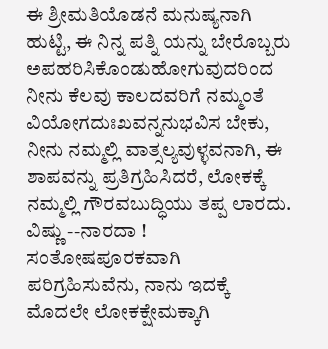ಈ ಶ್ರೀಮತಿಯೊಡನೆ ಮನುಷ್ಯನಾಗಿ ಹುಟ್ಟಿ, ಈ ನಿನ್ನ ಪತ್ನಿ ಯನ್ನು ಬೇರೊಬ್ಬರು ಅಪಹರಿಸಿಕೊಂಡುಹೋಗುವುದರಿಂದ ನೀನು ಕೆಲವು ಕಾಲದವರಿಗೆ ನಮ್ಮಂತೆ ವಿಯೋಗದುಃಖವನ್ನನುಭವಿಸ ಬೇಕು, ನೀನು ನಮ್ಮಲ್ಲಿ ವಾತ್ಸಲ್ಯವುಳ್ಳವನಾಗಿ, ಈ ಶಾಪವನ್ನು ಪ್ರತಿಗ್ರಹಿಸಿದರೆ, ಲೋಕಕ್ಕೆ ನಮ್ಮಲ್ಲಿ ಗೌರವಬುದ್ಧಿಯು ತಪ್ಪ ಲಾರದು. ವಿಷ್ಣು --ನಾರದಾ ! ಸಂತೋಷಪೂರಕವಾಗಿ ಪರಿಗ್ರಹಿಸುವೆನು, ನಾನು ಇದಕ್ಕೆ ಮೊದಲೇ ಲೋಕಕ್ಷೇಮಕ್ಕಾಗಿ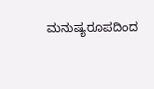ಮನುಷ್ಯರೂಪದಿಂದ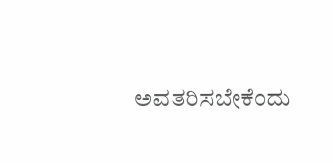ಅವತರಿಸಬೇಕೆಂದು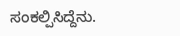ಸಂಕಲ್ಪಿಸಿದ್ದೆನು.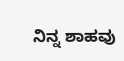ನಿನ್ನ ಶಾಹವು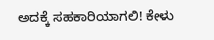ಅದಕ್ಕೆ ಸಹಕಾರಿಯಾಗಲಿ! ಕೇಳು